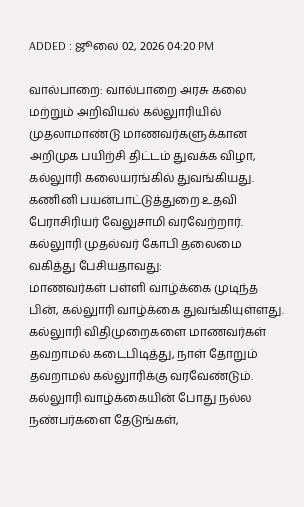ADDED : ஜூலை 02, 2026 04:20 PM

வால்பாறை: வால்பாறை அரசு கலை மற்றும் அறிவியல் கல்லுாரியில் முதலாமாண்டு மாணவர்களுக்கான அறிமுக பயிற்சி திட்டம் துவக்க விழா, கல்லுாரி கலையரங்கில் துவங்கியது. கணினி பயன்பாட்டுத்துறை உதவி பேராசிரியர் வேலுசாமி வரவேற்றார்.
கல்லுாரி முதல்வர் கோபி தலைமை வகித்து பேசியதாவது:
மாணவர்கள் பள்ளி வாழ்க்கை முடிந்த பின், கல்லுாரி வாழ்க்கை துவங்கியுள்ளது. கல்லுாரி விதிமுறைகளை மாணவர்கள் தவறாமல் கடைபிடித்து, நாள் தோறும் தவறாமல் கல்லுாரிக்கு வரவேண்டும்.
கல்லுாரி வாழ்க்கையின் போது நல்ல நண்பர்களை தேடுங்கள்,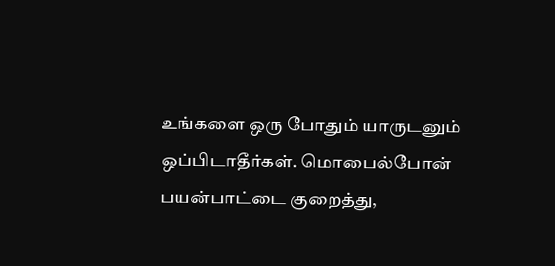உங்களை ஒரு போதும் யாருடனும் ஒப்பிடாதீர்கள். மொபைல்போன் பயன்பாட்டை குறைத்து,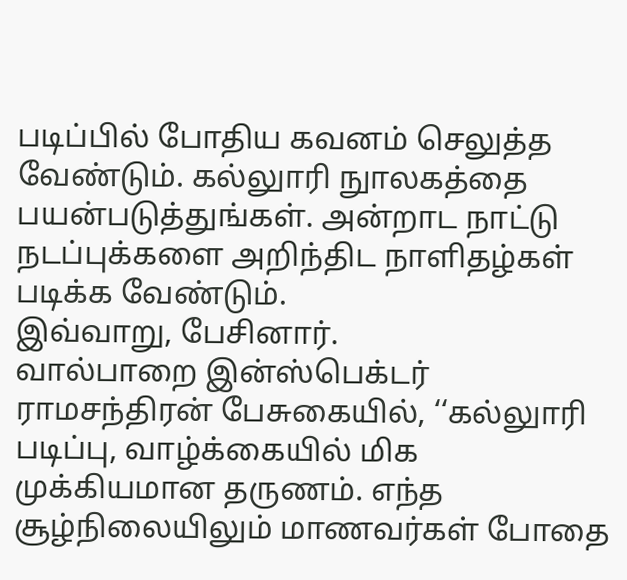படிப்பில் போதிய கவனம் செலுத்த வேண்டும். கல்லுாரி நுாலகத்தை பயன்படுத்துங்கள். அன்றாட நாட்டு நடப்புக்களை அறிந்திட நாளிதழ்கள் படிக்க வேண்டும்.
இவ்வாறு, பேசினார்.
வால்பாறை இன்ஸ்பெக்டர் ராமசந்திரன் பேசுகையில், ‘‘கல்லுாரி படிப்பு, வாழ்க்கையில் மிக முக்கியமான தருணம். எந்த சூழ்நிலையிலும் மாணவர்கள் போதை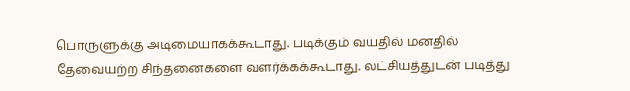பொருளுக்கு அடிமையாகக்கூடாது. படிக்கும் வயதில் மனதில் தேவையற்ற சிந்தனைகளை வளர்க்கக்கூடாது. லட்சியத்துடன் படித்து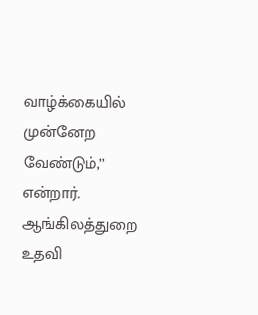வாழ்க்கையில் முன்னேற வேண்டும்,’’ என்றார். ஆங்கிலத்துறை உதவி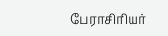பேராசிரியர்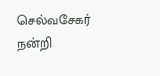செல்வசேகர் நன்றி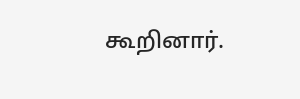கூறினார்.